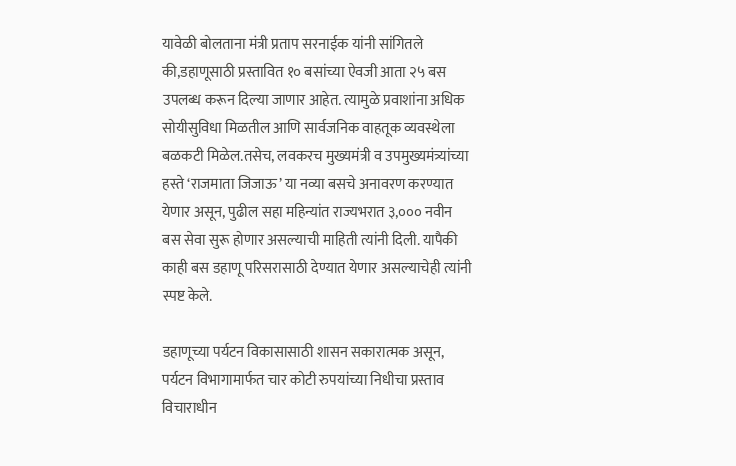यावेळी बोलताना मंत्री प्रताप सरनाईक यांनी सांगितले की,डहाणूसाठी प्रस्तावित १० बसांच्या ऐवजी आता २५ बस उपलब्ध करून दिल्या जाणार आहेत. त्यामुळे प्रवाशांना अधिक सोयीसुविधा मिळतील आणि सार्वजनिक वाहतूक व्यवस्थेला बळकटी मिळेल.तसेच, लवकरच मुख्यमंत्री व उपमुख्यमंत्र्यांच्या हस्ते ‘राजमाता जिजाऊ’ या नव्या बसचे अनावरण करण्यात येणार असून, पुढील सहा महिन्यांत राज्यभरात ३,००० नवीन बस सेवा सुरू होणार असल्याची माहिती त्यांनी दिली. यापैकी काही बस डहाणू परिसरासाठी देण्यात येणार असल्याचेही त्यांनी स्पष्ट केले.

डहाणूच्या पर्यटन विकासासाठी शासन सकारात्मक असून, पर्यटन विभागामार्फत चार कोटी रुपयांच्या निधीचा प्रस्ताव विचाराधीन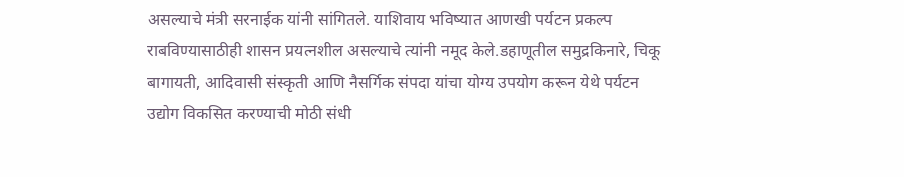असल्याचे मंत्री सरनाईक यांनी सांगितले. याशिवाय भविष्यात आणखी पर्यटन प्रकल्प राबविण्यासाठीही शासन प्रयत्नशील असल्याचे त्यांनी नमूद केले.डहाणूतील समुद्रकिनारे, चिकू बागायती, आदिवासी संस्कृती आणि नैसर्गिक संपदा यांचा योग्य उपयोग करून येथे पर्यटन उद्योग विकसित करण्याची मोठी संधी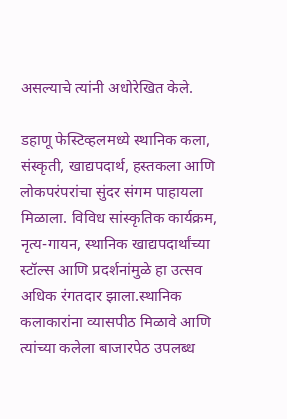असल्याचे त्यांनी अधोरेखित केले.

डहाणू फेस्टिव्हलमध्ये स्थानिक कला, संस्कृती, खाद्यपदार्थ, हस्तकला आणि लोकपरंपरांचा सुंदर संगम पाहायला मिळाला. विविध सांस्कृतिक कार्यक्रम, नृत्य-गायन, स्थानिक खाद्यपदार्थांच्या स्टॉल्स आणि प्रदर्शनांमुळे हा उत्सव अधिक रंगतदार झाला.स्थानिक कलाकारांना व्यासपीठ मिळावे आणि त्यांच्या कलेला बाजारपेठ उपलब्ध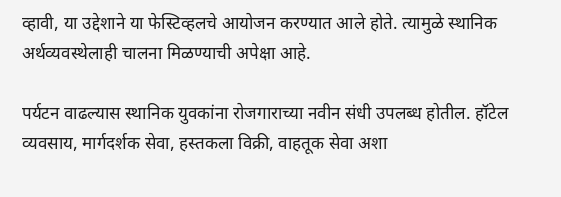व्हावी, या उद्देशाने या फेस्टिव्हलचे आयोजन करण्यात आले होते. त्यामुळे स्थानिक अर्थव्यवस्थेलाही चालना मिळण्याची अपेक्षा आहे.

पर्यटन वाढल्यास स्थानिक युवकांना रोजगाराच्या नवीन संधी उपलब्ध होतील. हॉटेल व्यवसाय, मार्गदर्शक सेवा, हस्तकला विक्री, वाहतूक सेवा अशा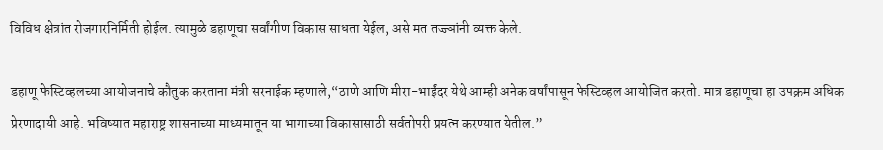विविध क्षेत्रांत रोजगारनिर्मिती होईल. त्यामुळे डहाणूचा सर्वांगीण विकास साधता येईल, असे मत तज्ज्ञांनी व्यक्त केले.

डहाणू फेस्टिव्हलच्या आयोजनाचे कौतुक करताना मंत्री सरनाईक म्हणाले,“ठाणे आणि मीरा-भाईंदर येथे आम्ही अनेक वर्षांपासून फेस्टिव्हल आयोजित करतो. मात्र डहाणूचा हा उपक्रम अधिक प्रेरणादायी आहे. भविष्यात महाराष्ट्र शासनाच्या माध्यमातून या भागाच्या विकासासाठी सर्वतोपरी प्रयत्न करण्यात येतील.”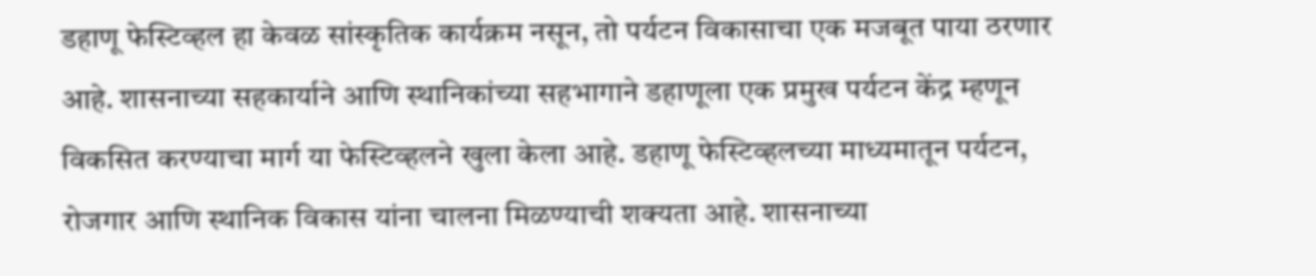डहाणू फेस्टिव्हल हा केवळ सांस्कृतिक कार्यक्रम नसून, तो पर्यटन विकासाचा एक मजबूत पाया ठरणार आहे. शासनाच्या सहकार्याने आणि स्थानिकांच्या सहभागाने डहाणूला एक प्रमुख पर्यटन केंद्र म्हणून विकसित करण्याचा मार्ग या फेस्टिव्हलने खुला केला आहे. डहाणू फेस्टिव्हलच्या माध्यमातून पर्यटन, रोजगार आणि स्थानिक विकास यांना चालना मिळण्याची शक्यता आहे. शासनाच्या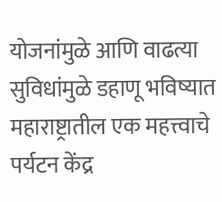योजनांमुळे आणि वाढत्या सुविधांमुळे डहाणू भविष्यात महाराष्ट्रातील एक महत्त्वाचे पर्यटन केंद्र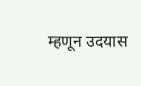म्हणून उदयास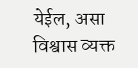येईल, असा विश्वास व्यक्त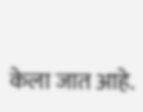केला जात आहे.